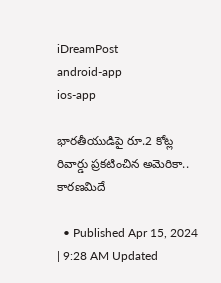iDreamPost
android-app
ios-app

భారతీయుడిపై రూ.2 కోట్ల రివార్డు ప్రకటించిన అమెరికా.. కారణమిదే

  • Published Apr 15, 2024 | 9:28 AM Updated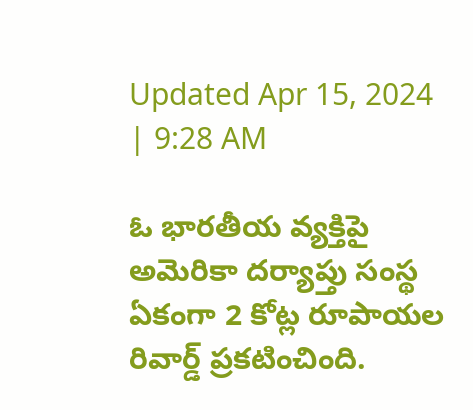Updated Apr 15, 2024 | 9:28 AM

ఓ భారతీయ వ్యక్తిపై అమెరికా దర్యాప్తు సంస్థ ఏకంగా 2 కోట్ల రూపాయల రివార్డ్ ప్రకటించింది.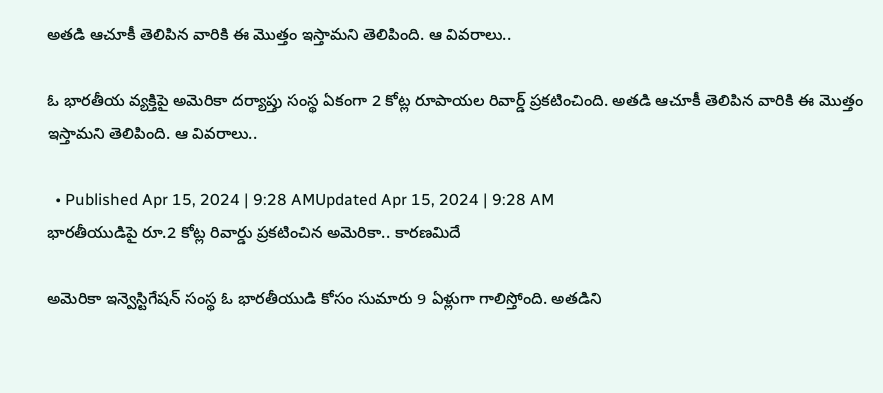అతడి ఆచూకీ తెలిపిన వారికి ఈ మొత్తం ఇస్తామని తెలిపింది. ఆ వివరాలు..

ఓ భారతీయ వ్యక్తిపై అమెరికా దర్యాప్తు సంస్థ ఏకంగా 2 కోట్ల రూపాయల రివార్డ్ ప్రకటించింది. అతడి ఆచూకీ తెలిపిన వారికి ఈ మొత్తం ఇస్తామని తెలిపింది. ఆ వివరాలు..

  • Published Apr 15, 2024 | 9:28 AMUpdated Apr 15, 2024 | 9:28 AM
భారతీయుడిపై రూ.2 కోట్ల రివార్డు ప్రకటించిన అమెరికా.. కారణమిదే

అమెరికా ఇన్వెస్టిగేషన్ సంస్థ ఓ భారతీయుడి కోసం సుమారు 9 ఏళ్లుగా గాలిస్తోంది. అతడిని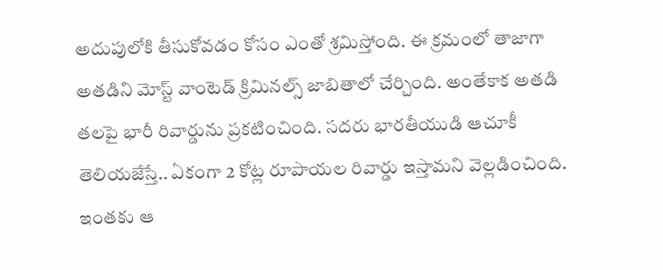అదుపులోకి తీసుకోవడం కోసం ఎంతో శ్రమిస్తోంది. ఈ క్రమంలో తాజాగా అతడిని మోస్ట్ వాంటెడ్ క్రిమినల్స్ జాబితాలో చేర్చింది. అంతేకాక అతడి తలపై భారీ రివార్డును ప్రకటించింది. సదరు భారతీయుడి ఆచూకీ తెలియజేస్తే.. ఏకంగా 2 కోట్ల రూపాయల రివార్డు ఇస్తామని వెల్లడించింది. ఇంతకు ఆ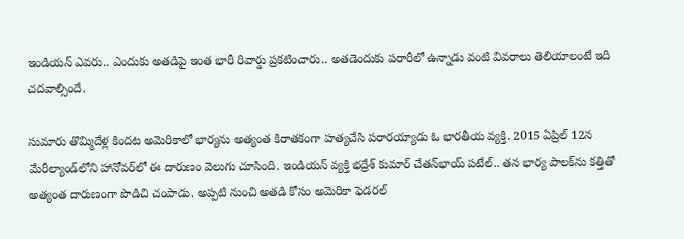ఇండియన్ ఎవరు.. ఎందుకు అతడిపై ఇంత భారీ రివార్డు ప్రకటించారు.. అతడెందుకు పరారీలో ఉన్నాడు వంటి వివరాలు తెలియాలంటే ఇది చదవాల్సిందే.

సుమారు తొమ్మిదేళ్ల కిందట అమెరికాలో భార్యను అత్యంత కిరాతకంగా హత్యచేసి పరారయ్యాడు ఓ భారతీయ వ్యక్తి. 2015 ఏప్రిల్‌ 12న మేరీల్యాండ్‌లోని హానోవర్‌లో ఈ దారుణం వెలుగు చూసింది. ఇండియన్ వ్యక్తి భద్రేశ్‌ కుమార్‌ చేతన్‌భాయ్‌ పటేల్‌.. తన భార్య పాలక్‌ను కత్తితో అత్యంత దారుణంగా పొడిచి చంపాడు. అప్పటి నుంచి అతడి కోసం అమెరికా ఫెడరల్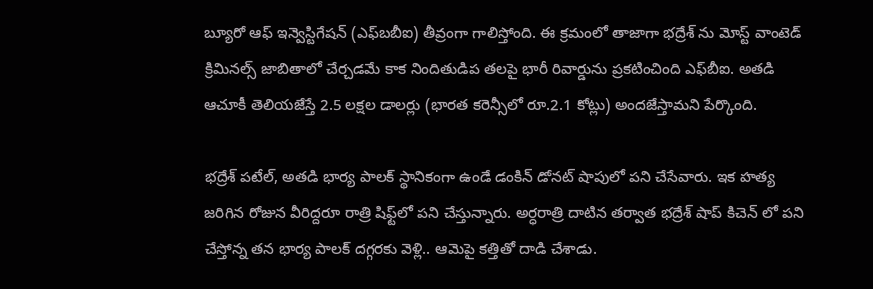బ్యూరో ఆఫ్ ఇన్వెస్టిగేషన్ (ఎఫ్‌బబీఐ) తీవ్రంగా గాలిస్తోంది. ఈ క్రమంలో తాజాగా భద్రేశ్ ను మోస్ట్ వాంటెడ్ క్రిమినల్స్ జాబితాలో చేర్చడమే కాక నిందితుడిప తలపై భారీ రివార్డును ప్రకటించింది ఎఫ్‌బీఐ. అతడి ఆచూకీ తెలియజేస్తే 2.5 లక్షల డాలర్లు (భారత కరెన్సీలో రూ.2.1 కోట్లు) అందజేస్తామని పేర్కొంది.

భద్రేశ్ పటేల్‌, అతడి భార్య పాలక్‌ స్థానికంగా ఉండే డంకిన్ డోనట్‌ షాపులో పని చేసేవారు. ఇక హత్య జరిగిన రోజున వీరిద్దరూ రాత్రి షిఫ్ట్‌లో పని చేస్తున్నారు. అర్ధరాత్రి దాటిన తర్వాత భద్రేశ్ షాప్ కిచెన్ లో పని చేస్తోన్న తన భార్య పాలక్ దగ్గరకు వెళ్లి.. ఆమెపై కత్తితో దాడి చేశాడు.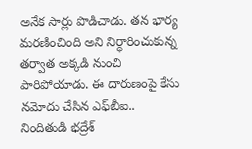అనేక సార్లు పొడిచాడు. తన భార్య మరణించింది అని నిర్ధారించుకున్న తర్వాత అక్కడి నుంచి పారిపోయాడు. ఈ దారుణంపై కేసు నమోదు చేసిన ఎఫ్‌బీఐ.. నిందితుడి భద్రేశ్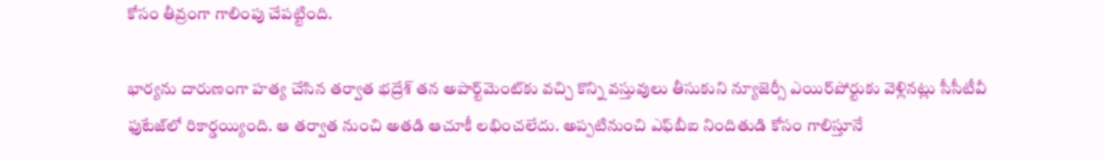కోసం తీవ్రంగా గాలింపు చేపట్టింది.

భార్యను దారుణంగా హత్య చేసిన తర్వాత భద్రేశ్ తన అపార్ట్‌మెంట్‌కు వచ్చి కొన్ని వస్తువులు తీసుకుని న్యూజెర్సీ ఎయిర్‌పోర్టుకు వెళ్లినట్లు సీసీటీవీ ఫుటేజ్‌లో రికార్డయ్యింది. ఆ తర్వాత నుంచి అతడి ఆచూకీ లభించలేదు. అప్పటినుంచి ఎఫ్‌బీఐ నిందితుడి కోసం గాలిస్తూనే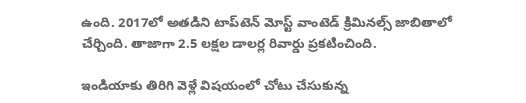ఉంది. 2017లో అతడిని టాప్‌టెన్‌ మోస్ట్‌ వాంటెడ్‌ క్రిమినల్స్ జాబితాలో చేర్చింది. తాజాగా 2.5 లక్షల డాలర్ల రివార్డు ప్రకటించింది.

ఇండియాకు తిరిగి వెళ్లే విషయంలో చోటు చేసుకున్న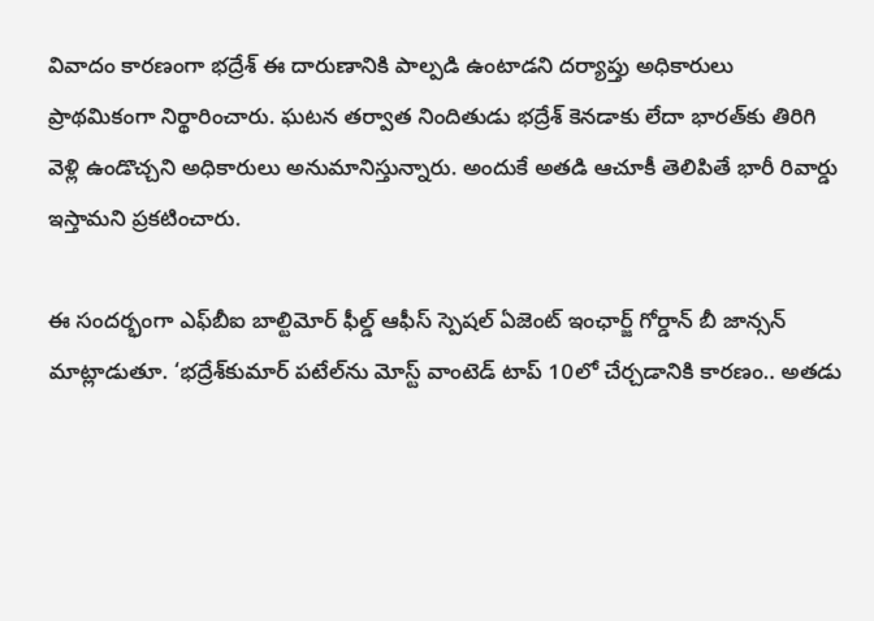వివాదం కారణంగా భద్రేశ్ ఈ దారుణానికి పాల్పడి ఉంటాడని దర్యాప్తు అధికారులు ప్రాథమికంగా నిర్థారించారు. ఘటన తర్వాత నిందితుడు భద్రేశ్‌ కెనడాకు లేదా భారత్‌కు తిరిగి వెళ్లి ఉండొచ్చని అధికారులు అనుమానిస్తున్నారు. అందుకే అతడి ఆచూకీ తెలిపితే భారీ రివార్డు ఇస్తామని ప్రకటించారు.

ఈ సందర్భంగా ఎఫ్‌బీఐ బాల్టిమోర్ ఫీల్డ్ ఆఫీస్ స్పెషల్ ఏజెంట్ ఇంఛార్జ్ గోర్డాన్ బీ జాన్సన్ మాట్లాడుతూ. ‘భద్రేశ్‌కుమార్ పటేల్‌ను మోస్ట్ వాంటెడ్ టాప్ 10లో చేర్చడానికి కారణం.. అతడు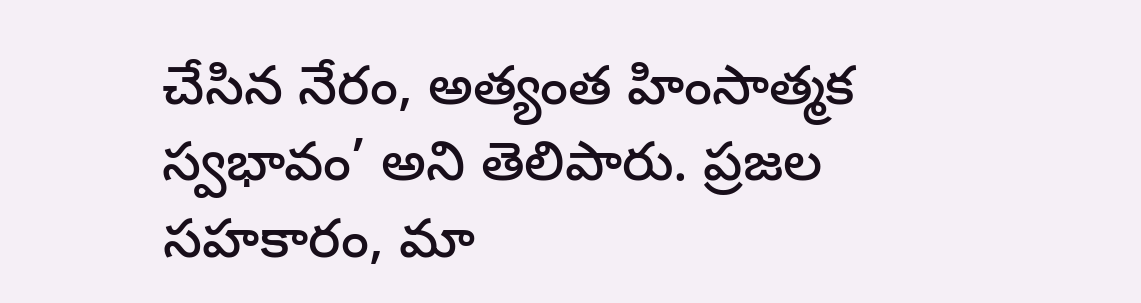చేసిన నేరం, అత్యంత హింసాత్మక స్వభావం’ అని తెలిపారు. ప్రజల సహకారం, మా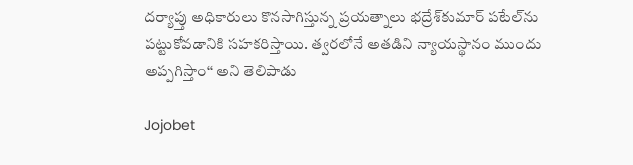దర్యాప్తు అధికారులు కొనసాగిస్తున్న ప్రయత్నాలు భద్రేశ్‌కుమార్ పటేల్‌ను పట్టుకోవడానికి సహకరిస్తాయి. త్వరలోనే అతడిని న్యాయస్థానం ముందు అప్పగిస్తాం‘‘ అని తెలిపాడు

Jojobet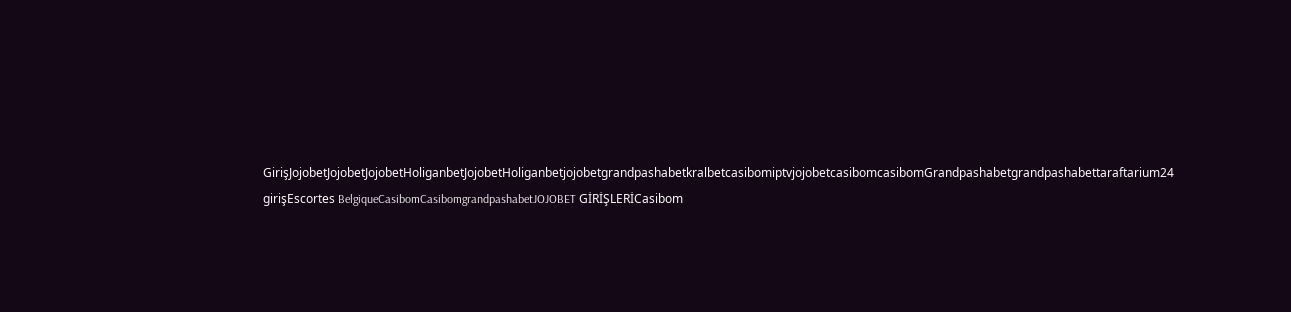GirişJojobetJojobetJojobetHoliganbetJojobetHoliganbetjojobetgrandpashabetkralbetcasibomiptvjojobetcasibomcasibomGrandpashabetgrandpashabettaraftarium24 girişEscortes BelgiqueCasibomCasibomgrandpashabetJOJOBET GİRİŞLERİCasibom